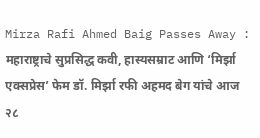Mirza Rafi Ahmed Baig Passes Away : महाराष्ट्राचे सुप्रसिद्ध कवी, हास्यसम्राट आणि ‘मिर्झा एक्सप्रेस’ फेम डॉ. मिर्झा रफी अहमद बेग यांचे आज २८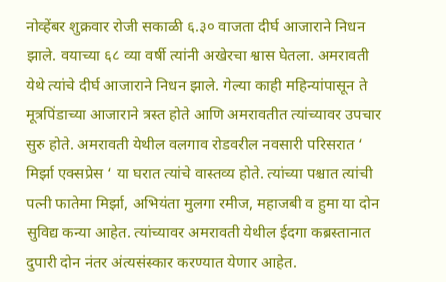नोव्हेंबर शुक्रवार रोजी सकाळी ६.३० वाजता दीर्घ आजाराने निधन झाले. वयाच्या ६८ व्या वर्षी त्यांनी अखेरचा श्वास घेतला. अमरावती येथे त्यांचे दीर्घ आजाराने निधन झाले. गेल्या काही महिन्यांपासून ते मूत्रपिंडाच्या आजाराने त्रस्त होते आणि अमरावतीत त्यांच्यावर उपचार सुरु होते. अमरावती येथील वलगाव रोडवरील नवसारी परिसरात ‘ मिर्झा एक्सप्रेस ‘ या घरात त्यांचे वास्तव्य होते. त्यांच्या पश्चात त्यांची पत्नी फातेमा मिर्झा, अभियंता मुलगा रमीज, महाजबी व हुमा या दोन सुविद्य कन्या आहेत. त्यांच्यावर अमरावती येथील ईदगा कब्रस्तानात दुपारी दोन नंतर अंत्यसंस्कार करण्यात येणार आहेत.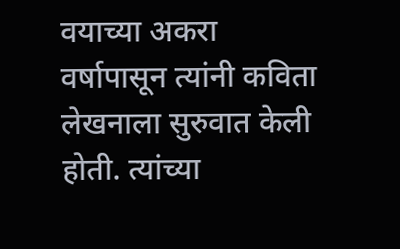वयाच्या अकरा वर्षापासून त्यांनी कविता लेखनाला सुरुवात केली होती. त्यांच्या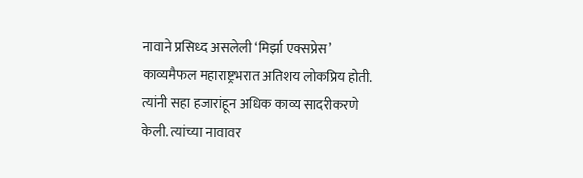नावाने प्रसिध्द असलेली ‘मिर्झा एक्सप्रेस’ काव्यमैफल महाराष्ट्रभरात अतिशय लोकप्रिय होती. त्यांनी सहा हजारांहून अधिक काव्य सादरीकरणे केली. त्यांच्या नावावर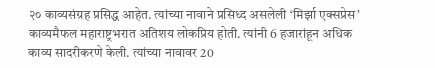२० काव्यसंग्रह प्रसिद्ध आहेत. त्यांच्या नावाने प्रसिध्द असलेली ‘मिर्झा एक्सप्रेस’ काव्यमैफल महाराष्ट्रभरात अतिशय लोकप्रिय होती. त्यांनी 6 हजारांहून अधिक काव्य सादरीकरणे केली. त्यांच्या नावावर 20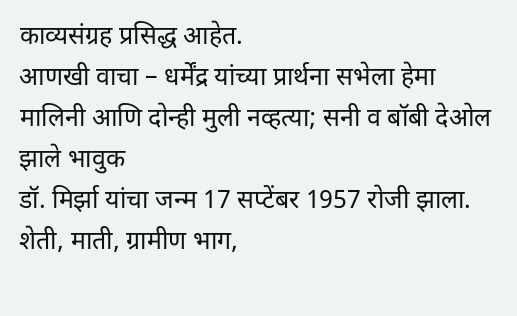काव्यसंग्रह प्रसिद्ध आहेत.
आणखी वाचा – धर्मेंद्र यांच्या प्रार्थना सभेला हेमा मालिनी आणि दोन्ही मुली नव्हत्या; सनी व बॉबी देओल झाले भावुक
डॉ. मिर्झा यांचा जन्म 17 सप्टेंबर 1957 रोजी झाला. शेती, माती, ग्रामीण भाग,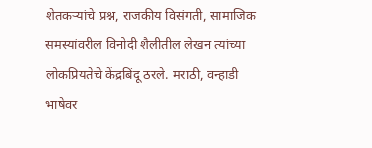शेतकऱ्यांचे प्रश्न, राजकीय विसंगती, सामाजिक समस्यांवरील विनोदी शैलीतील लेखन त्यांच्या लोकप्रियतेचे केंद्रबिंदू ठरले. मराठी, वन्हाडी भाषेवर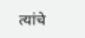त्यांचे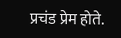प्रचंड प्रेम होते.